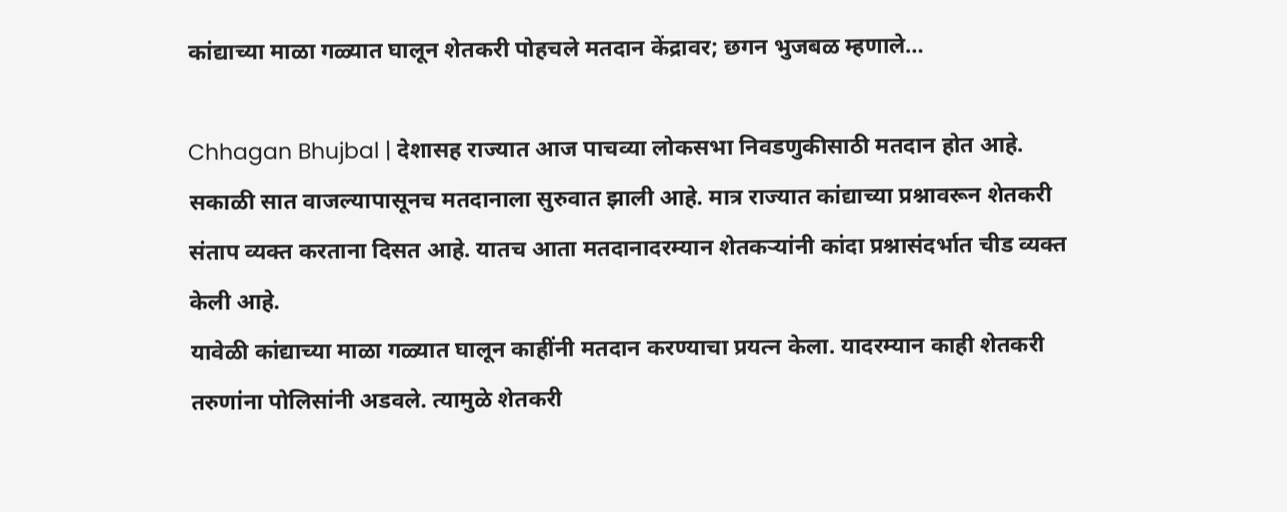कांद्याच्या माळा गळ्यात घालून शेतकरी पोहचले मतदान केंद्रावर; छगन भुजबळ म्हणाले…

Chhagan Bhujbal | देशासह राज्यात आज पाचव्या लोकसभा निवडणुकीसाठी मतदान होत आहे. सकाळी सात वाजल्यापासूनच मतदानाला सुरुवात झाली आहे. मात्र राज्यात कांद्याच्या प्रश्नावरून शेतकरी संताप व्यक्त करताना दिसत आहे. यातच आता मतदानादरम्यान शेतकऱ्यांनी कांदा प्रश्नासंदर्भात चीड व्यक्त केली आहे.
यावेळी कांद्याच्या माळा गळ्यात घालून काहींनी मतदान करण्याचा प्रयत्न केला. यादरम्यान काही शेतकरी तरुणांना पोलिसांनी अडवले. त्यामुळे शेतकरी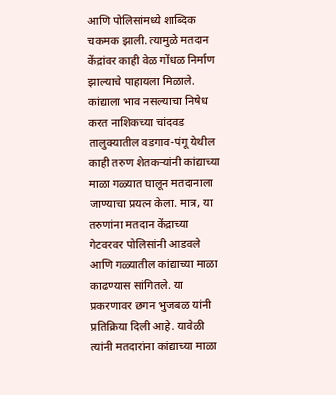आणि पोलिसांमध्ये शाब्दिक चकमक झाली. त्यामुळे मतदान केंद्रांवर काही वेळ गोंधळ निर्माण झाल्याचे पाहायला मिळाले.
कांद्याला भाव नसल्याचा निषेध करत नाशिकच्या चांदवड तालुक्यातील वडगाव-पंगू येथील काही तरुण शेतकऱ्यांनी कांद्याच्या माळा गळ्यात घालून मतदानाला जाण्याचा प्रयत्न केला. मात्र, या तरुणांना मतदान केंद्राच्या गेटवरवर पोलिसांनी आडवले आणि गळ्यातील कांद्याच्या माळा काढण्यास सांगितले. या प्रकरणावर छगन भुजबळ यांनी प्रतिक्रिया दिली आहे. यावेळी त्यांनी मतदारांना कांद्याच्या माळा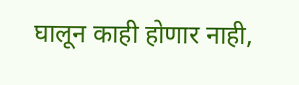घालून काही होणार नाही,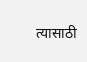त्यासाठी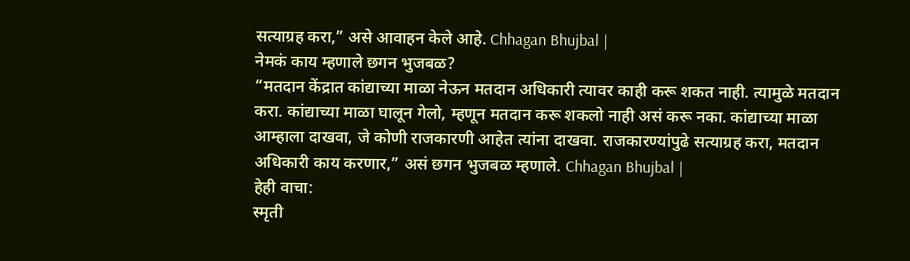सत्याग्रह करा,” असे आवाहन केले आहे. Chhagan Bhujbal |
नेमकं काय म्हणाले छगन भुजबळ?
“मतदान केंद्रात कांद्याच्या माळा नेऊन मतदान अधिकारी त्यावर काही करू शकत नाही. त्यामुळे मतदान करा. कांद्याच्या माळा घालून गेलो, म्हणून मतदान करू शकलो नाही असं करू नका. कांद्याच्या माळा आम्हाला दाखवा, जे कोणी राजकारणी आहेत त्यांना दाखवा. राजकारण्यांपुढे सत्याग्रह करा, मतदान अधिकारी काय करणार,” असं छगन भुजबळ म्हणाले. Chhagan Bhujbal |
हेही वाचा:
स्मृती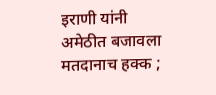इराणी यांनी अमेठीत बजावला मतदानाच हक्क ;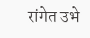रांगेत उभे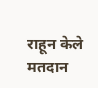राहून केले मतदान